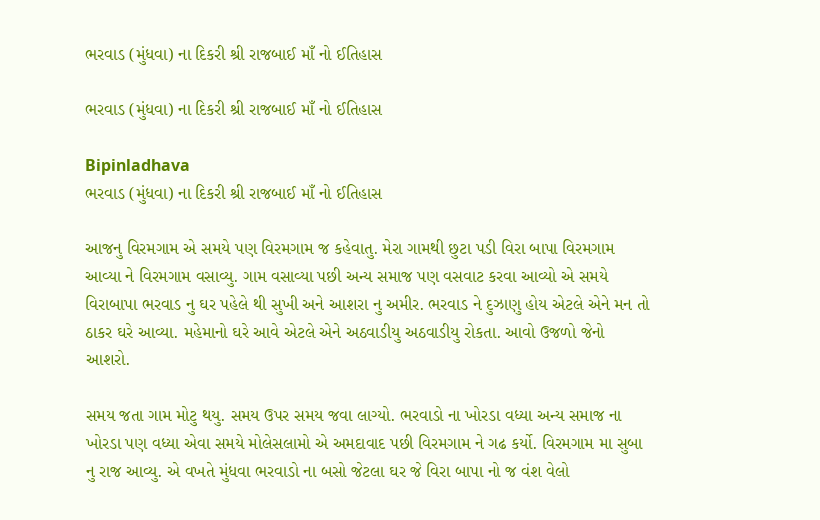ભરવાડ (મુંધવા) ના દિકરી શ્રી રાજબાઈ માઁ નો ઈતિહાસ

ભરવાડ (મુંધવા) ના દિકરી શ્રી રાજબાઈ માઁ નો ઈતિહાસ

Bipinladhava
ભરવાડ (મુંધવા) ના દિકરી શ્રી રાજબાઈ માઁ નો ઈતિહાસ

આજનુ વિરમગામ એ સમયે પણ વિરમગામ જ કહેવાતુ. મેરા ગામથી છુટા પડી વિરા બાપા વિરમગામ આવ્યા ને વિરમગામ વસાવ્યુ. ગામ વસાવ્યા પછી અન્ય સમાજ પણ વસવાટ કરવા આવ્યો એ સમયે વિરાબાપા ભરવાડ નુ ઘર પહેલે થી સુખી અને આશરા નુ અમીર. ભરવાડ ને દુઝાણુ હોય એટલે એને મન તો ઠાકર ઘરે આવ્યા. મહેમાનો ઘરે આવે એટલે એને અઠવાડીયુ અઠવાડીયુ રોકતા. આવો ઉજળો જેનો આશરો.

સમય જતા ગામ મોટુ થયુ. સમય ઉપર સમય જવા લાગ્યો. ભરવાડો ના ખોરડા વધ્યા અન્ય સમાજ ના ખોરડા પણ વધ્યા એવા સમયે મોલેસલામો એ અમદાવાદ પછી વિરમગામ ને ગઢ કર્યો. વિરમગામ મા સુબા નુ રાજ આવ્યુ. એ વખતે મુંધવા ભરવાડો ના બસો જેટલા ઘર જે વિરા બાપા નો જ વંશ વેલો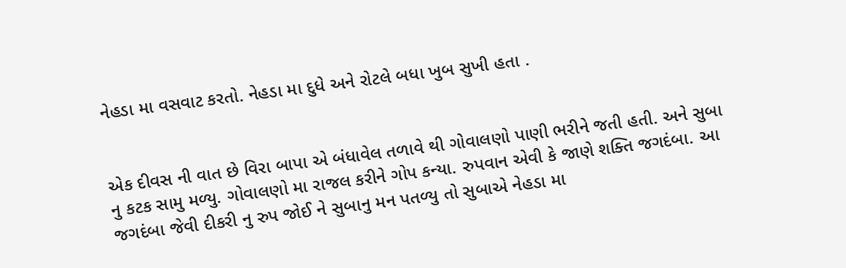નેહડા મા વસવાટ કરતો. નેહડા મા દુધે અને રોટલે બધા ખુબ સુખી હતા .


એક દીવસ ની વાત છે વિરા બાપા એ બંધાવેલ તળાવે થી ગોવાલણો પાણી ભરીને જતી હતી. અને સુબા નુ કટક સામુ મળ્યુ. ગોવાલણો મા રાજલ કરીને ગોપ કન્યા. રુપવાન એવી કે જાણે શક્તિ જગદંબા. આ જગદંબા જેવી દીકરી નુ રુપ જોઈ ને સુબાનુ મન પતળ્યુ તો સુબાએ નેહડા મા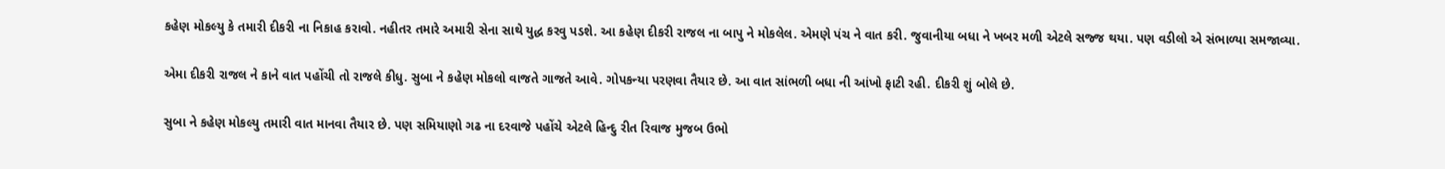કહેણ મોકલ્યુ કે તમારી દીકરી ના નિકાહ કરાવો. નહીતર તમારે અમારી સેના સાથે યુદ્ધ કરવુ પડશે. આ કહેણ દીકરી રાજલ ના બાપુ ને મોકલેલ. એમણે પંચ ને વાત કરી. જુવાનીયા બધા ને ખબર મળી એટલે સજ્જ થયા. પણ વડીલો એ સંભાળ્યા સમજાવ્યા.

એમા દીકરી રાજલ ને કાને વાત પહોંચી તો રાજલે કીધુ. સુબા ને કહેણ મોકલો વાજતે ગાજતે આવે. ગોપકન્યા પરણવા તૈયાર છે. આ વાત સાંભળી બધા ની આંખો ફાટી રહી. દીકરી શું બોલે છે.

સુબા ને કહેણ મોકલ્યુ તમારી વાત માનવા તૈયાર છે. પણ સમિયાણો ગઢ ના દરવાજે પહોંચે એટલે હિન્દુ રીત રિવાજ મુજબ ઉભો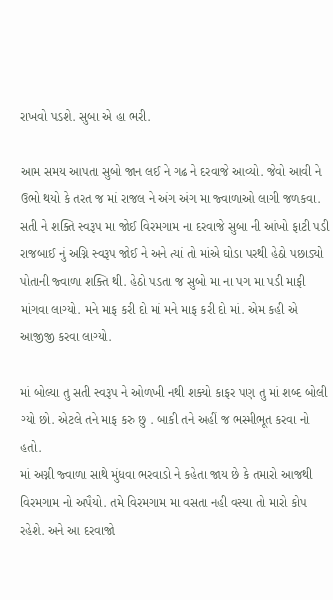રાખવો પડશે. સુબા એ હા ભરી.

આમ સમય આપતા સુબો જાન લઈ ને ગઢ ને દરવાજે આવ્યો. જેવો આવી ને ઉભો થયો કે તરત જ માં રાજલ ને અંગ અંગ મા જ્વાળાઓ લાગી જળકવા. સતી ને શક્તિ સ્વરૂપ મા જોઈ વિરમગામ ના દરવાજે સુબા ની આંખો ફાટી પડી રાજબાઈ નું અગ્નિ સ્વરૂપ જોઈ ને અને ત્યાં તો માંએ ઘોડા પરથી હેઠો પછાડ્યો પોતાની જ્વાળા શક્તિ થી. હેઠો પડતા જ સુબો મા ના પગ મા પડી માફી માંગવા લાગ્યો. મને માફ કરી દો માં મને માફ કરી દો માં. એમ કહી એ આજીજી કરવા લાગ્યો.

માં બોલ્યા તુ સતી સ્વરૂપ ને ઓળખી નથી શક્યો કાફર પણ તુ માં શબ્દ બોલી ગ્યો છો. એટલે તને માફ કરુ છુ . બાકી તને અહીં જ ભસ્મીભૂત કરવા નો હતો.
માં અગ્ની જ્વાળા સાથે મુંધવા ભરવાડો ને કહેતા જાય છે કે તમારો આજથી વિરમગામ નો અપૈયો. તમે વિરમગામ મા વસતા નહી વસ્યા તો મારો કોપ રહેશે. અને આ દરવાજો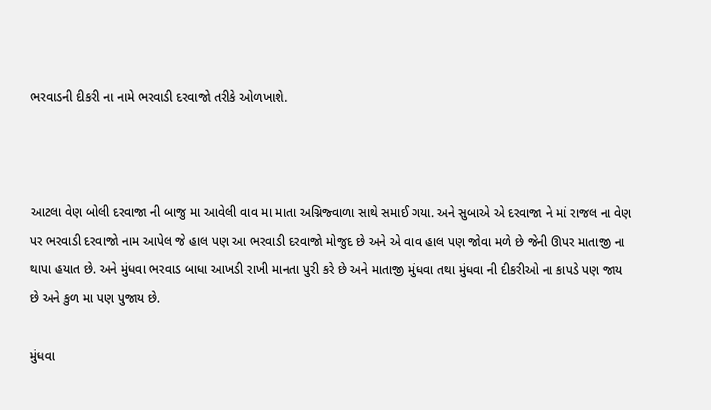ભરવાડની દીકરી ના નામે ભરવાડી દરવાજો તરીકે ઓળખાશે.



આટલા વેણ બોલી દરવાજા ની બાજુ મા આવેલી વાવ મા માતા અગ્નિજ્વાળા સાથે સમાઈ ગયા. અને સુબાએ એ દરવાજા ને માં રાજલ ના વેણ પર ભરવાડી દરવાજો નામ આપેલ જે હાલ પણ આ ભરવાડી દરવાજો મોજુદ છે અને એ વાવ હાલ પણ જોવા મળે છે જેની ઊપર માતાજી ના થાપા હયાત છે. અને મુંધવા ભરવાડ બાધા આખડી રાખી માનતા પુરી કરે છે અને માતાજી મુંધવા તથા મુંધવા ની દીકરીઓ ના કાપડે પણ જાય છે અને કુળ મા પણ પુજાય છે.

મુંધવા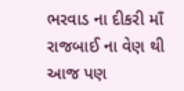ભરવાડ ના દીકરી માઁ રાજબાઈ ના વેણ થી આજ પણ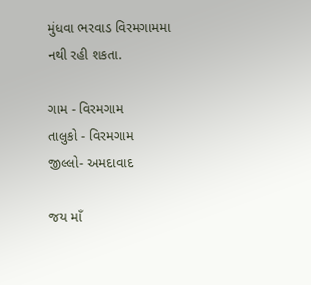મુંધવા ભરવાડ વિરમગામમા નથી રહી શકતા.

ગામ - વિરમગામ
તાલુકો - વિરમગામ
જીલ્લો- અમદાવાદ

જય માઁ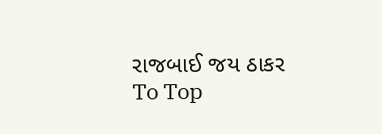રાજબાઈ જય ઠાકર
To Top